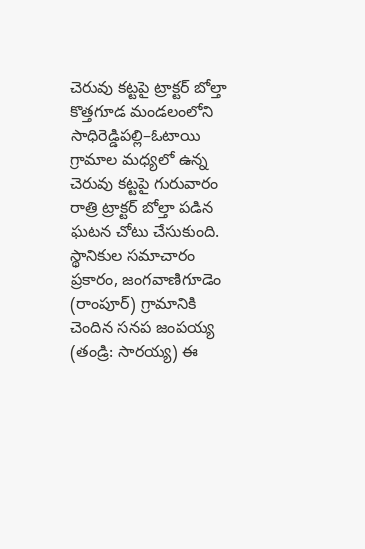చెరువు కట్టపై ట్రాక్టర్ బోల్తా
కొత్తగూడ మండలంలోని సాధిరెడ్డిపల్లి–ఓటాయి గ్రామాల మధ్యలో ఉన్న చెరువు కట్టపై గురువారం రాత్రి ట్రాక్టర్ బోల్తా పడిన ఘటన చోటు చేసుకుంది. స్థానికుల సమాచారం ప్రకారం, జంగవాణిగూడెం (రాంపూర్) గ్రామానికి చెందిన సనప జంపయ్య (తండ్రి: సారయ్య) ఈ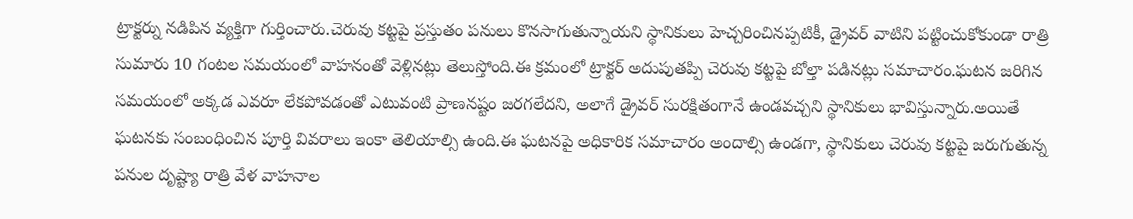ట్రాక్టర్ను నడిపిన వ్యక్తిగా గుర్తించారు.చెరువు కట్టపై ప్రస్తుతం పనులు కొనసాగుతున్నాయని స్థానికులు హెచ్చరించినప్పటికీ, డ్రైవర్ వాటిని పట్టించుకోకుండా రాత్రి సుమారు 10 గంటల సమయంలో వాహనంతో వెళ్లినట్లు తెలుస్తోంది.ఈ క్రమంలో ట్రాక్టర్ అదుపుతప్పి చెరువు కట్టపై బోల్తా పడినట్లు సమాచారం.ఘటన జరిగిన సమయంలో అక్కడ ఎవరూ లేకపోవడంతో ఎటువంటి ప్రాణనష్టం జరగలేదని, అలాగే డ్రైవర్ సురక్షితంగానే ఉండవచ్చని స్థానికులు భావిస్తున్నారు.అయితే ఘటనకు సంబంధించిన పూర్తి వివరాలు ఇంకా తెలియాల్సి ఉంది.ఈ ఘటనపై అధికారిక సమాచారం అందాల్సి ఉండగా, స్థానికులు చెరువు కట్టపై జరుగుతున్న పనుల దృష్ట్యా రాత్రి వేళ వాహనాల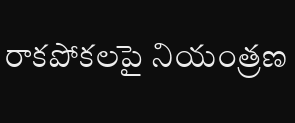రాకపోకలపై నియంత్రణ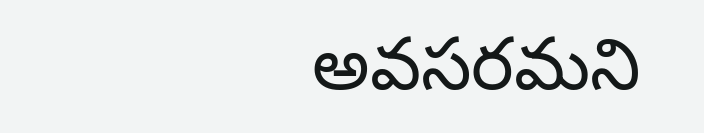అవసరమని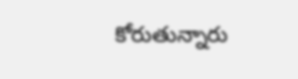కోరుతున్నారు